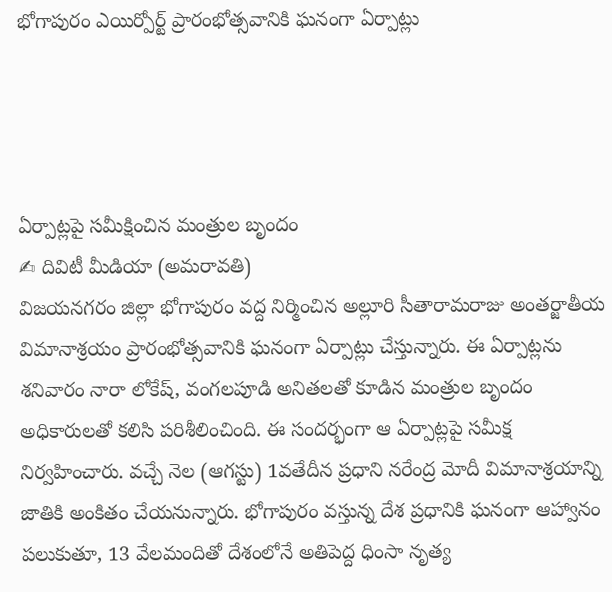భోగాపురం ఎయిర్పోర్ట్ ప్రారంభోత్సవానికి ఘనంగా ఏర్పాట్లు




ఏర్పాట్లపై సమీక్షించిన మంత్రుల బృందం
✍ దివిటీ మీడియా (అమరావతి)
విజయనగరం జిల్లా భోగాపురం వద్ద నిర్మించిన అల్లూరి సీతారామరాజు అంతర్జాతీయ విమానాశ్రయం ప్రారంభోత్సవానికి ఘనంగా ఏర్పాట్లు చేస్తున్నారు. ఈ ఏర్పాట్లను శనివారం నారా లోకేష్, వంగలపూడి అనితలతో కూడిన మంత్రుల బృందం అధికారులతో కలిసి పరిశీలించింది. ఈ సందర్భంగా ఆ ఏర్పాట్లపై సమీక్ష నిర్వహించారు. వచ్చే నెల (ఆగస్టు) 1వతేదీన ప్రధాని నరేంద్ర మోదీ విమానాశ్రయాన్ని జాతికి అంకితం చేయనున్నారు. భోగాపురం వస్తున్న దేశ ప్రధానికి ఘనంగా ఆహ్వానం పలుకుతూ, 13 వేలమందితో దేశంలోనే అతిపెద్ద ధింసా నృత్య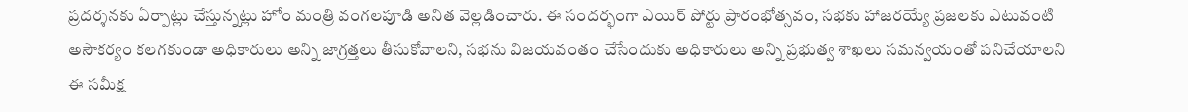ప్రదర్శనకు ఏర్పాట్లు చేస్తున్నట్లు హోం మంత్రి వంగలపూడి అనిత వెల్లడించారు. ఈ సందర్భంగా ఎయిర్ పోర్టు ప్రారంభోత్సవం, సభకు హాజరయ్యే ప్రజలకు ఎటువంటి అసౌకర్యం కలగకుండా అధికారులు అన్ని జాగ్రత్తలు తీసుకోవాలని, సభను విజయవంతం చేసేందుకు అధికారులు అన్ని ప్రభుత్వ శాఖలు సమన్వయంతో పనిచేయాలని ఈ సమీక్ష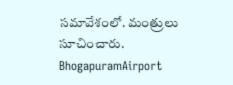సమావేశంలో. మంత్రులు సూచించారు.
BhogapuramAirport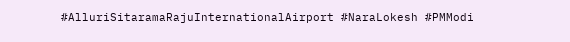#AlluriSitaramaRajuInternationalAirport #NaraLokesh #PMModi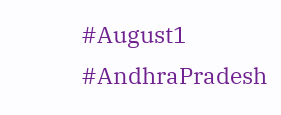#August1 #AndhraPradesh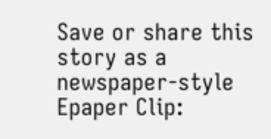Save or share this story as a newspaper-style Epaper Clip: